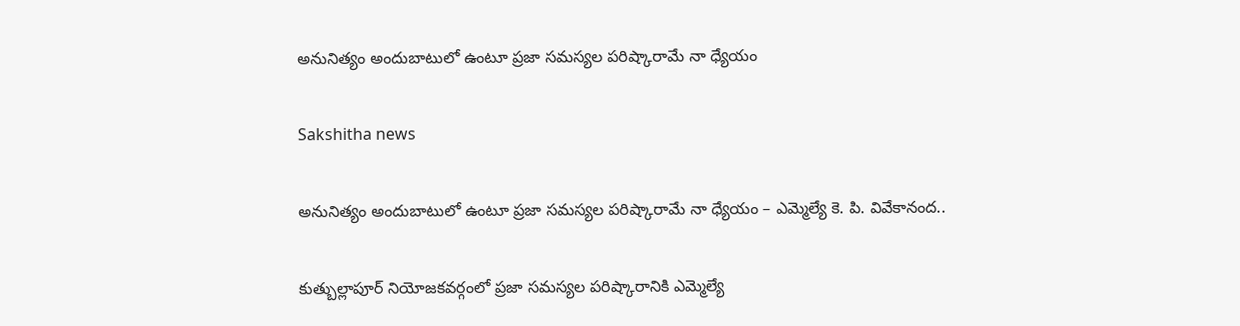అనునిత్యం అందుబాటులో ఉంటూ ప్రజా సమస్యల పరిష్కారామే నా ధ్యేయం

Sakshitha news

అనునిత్యం అందుబాటులో ఉంటూ ప్రజా సమస్యల పరిష్కారామే నా ధ్యేయం – ఎమ్మెల్యే కె. పి. వివేకానంద..

కుత్బుల్లాపూర్‌ నియోజకవర్గంలో ప్రజా సమస్యల పరిష్కారానికి ఎమ్మెల్యే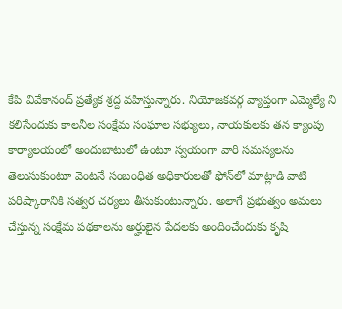కేపి వివేకానంద్ ప్రత్యేక శ్రద్ద వహిస్తున్నారు. నియోజకవర్గ వ్యాప్తంగా ఎమ్మెల్యే ని కలిసేందుకు కాలనీల సంక్షేమ సంఘాల సభ్యులు, నాయకులకు తన క్యాంపు కార్యాలయంలో అందుబాటులో ఉంటూ స్వయంగా వారి సమస్యలను తెలుసుకుంటూ వెంటనే సంబంధిత అధికారులతో ఫోన్‌లో మాట్లాడి వాటి పరిష్కారానికి సత్వర చర్యలు తీసుకుంటున్నారు. అలాగే ప్రభుత్వం అమలు చేస్తున్న సంక్షేమ పథకాలను అర్హులైన పేదలకు అందించేందుకు కృషి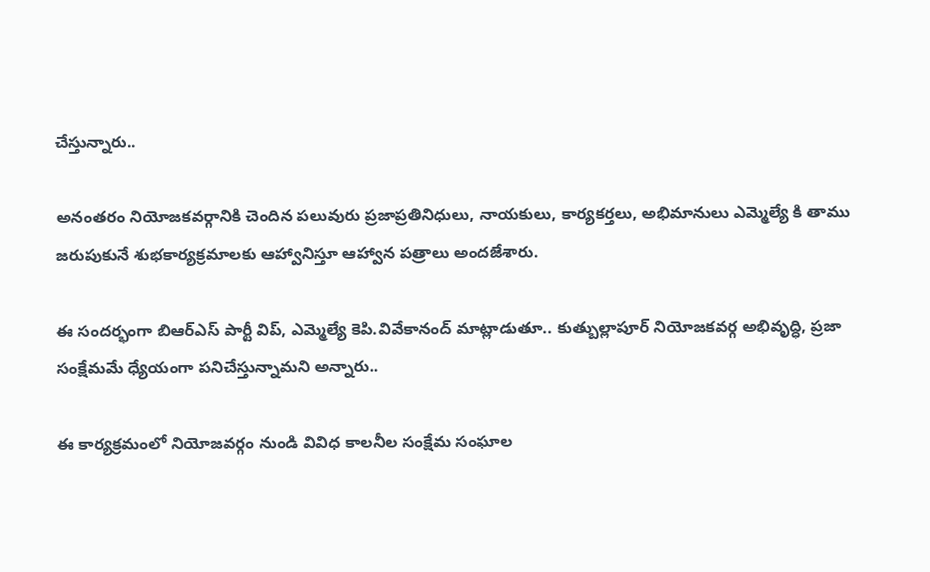చేస్తున్నారు..

అనంతరం నియోజకవర్గానికి చెందిన పలువురు ప్రజాప్రతినిధులు, నాయకులు, కార్యకర్తలు, అభిమానులు ఎమ్మెల్యే కి తాము జరుపుకునే శుభకార్యక్రమాలకు ఆహ్వానిస్తూ ఆహ్వాన పత్రాలు అందజేశారు.

ఈ సందర్భంగా బిఆర్ఎస్ పార్టీ విప్, ఎమ్మెల్యే కెపి.వివేకానంద్ మాట్లాడుతూ.. కుత్బుల్లాపూర్ నియోజకవర్గ అభివృద్ధి, ప్రజా సంక్షేమమే ధ్యేయంగా పనిచేస్తున్నామని అన్నారు..

ఈ కార్యక్రమంలో నియోజవర్గం నుండి వివిధ కాలనీల సంక్షేమ సంఘాల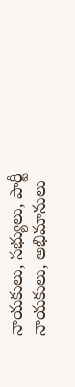నాయకులు, సభ్యులు, పార్టీ నాయకులు, అభిమానులు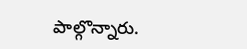పాల్గొన్నారు.